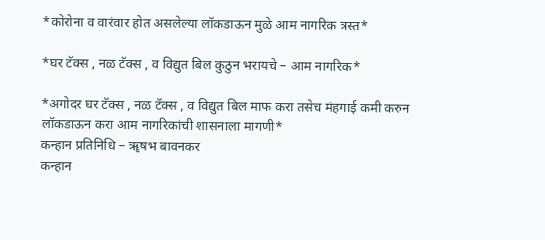*कोरोना व वारंवार होत असलेल्या लॉकडाऊन मुळे आम नागरिक त्रस्त*

*घर टॅक्स , नळ टॅक्स , व विद्युत बिल कुठुन भरायचे – आम नागरिक*

*अगोदर घर टॅक्स , नळ टॅक्स , व विद्युत बिल माफ करा तसेच मंहगाई कमी करुन लॉकडाऊन करा आम नागरिकांची शासनाला मागणी*
कन्हान प्रतिनिधि – ॠषभ बावनकर
कन्हान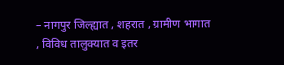– नागपुर जिल्ह्यात , शहरात , ग्रामीण भागात , विविध तालुक्यात व इतर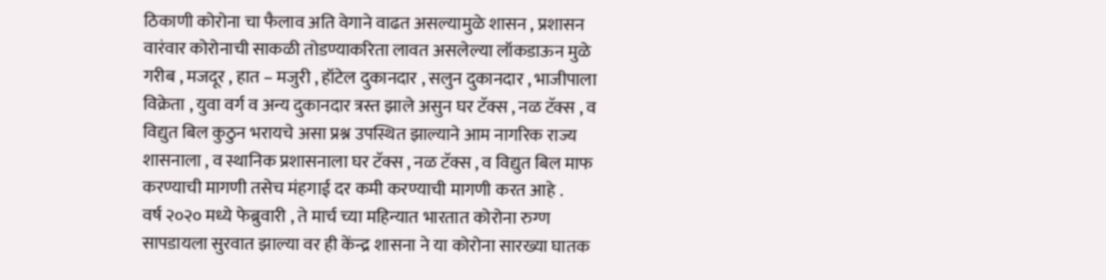ठिकाणी कोरोना चा फैलाव अति वेगाने वाढत असल्यामुळे शासन , प्रशासन वारंवार कोरोनाची साकळी तोडण्याकरिता लावत असलेल्या लॉकडाऊन मुळे गरीब , मजदूर , हात – मजुरी , हॉटेल दुकानदार , सलुन दुकानदार , भाजीपाला विक्रेता , युवा वर्ग व अन्य दुकानदार त्रस्त झाले असुन घर टॅक्स , नळ टॅक्स , व विद्युत बिल कुठुन भरायचे असा प्रश्न उपस्थित झाल्याने आम नागरिक राज्य शासनाला , व स्थानिक प्रशासनाला घर टॅक्स , नळ टॅक्स , व विद्युत बिल माफ करण्याची मागणी तसेच मंहगाई दर कमी करण्याची मागणी करत आहे .
वर्ष २०२० मध्ये फेब्रुवारी , ते मार्च च्या महिन्यात भारतात कोरोना रुग्ण सापडायला सुरवात झाल्या वर ही केंन्द्र शासना ने या कोरोना सारख्या घातक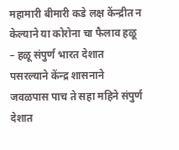महामारी बीमारी कडे लक्ष केंन्द्रीत न केल्याने या कोरोना चा फैलाव हळू – हळू संपुर्ण भारत देशात पसरल्याने केंन्द्र शासनाने जवळपास पाच ते सहा महिने संपुर्ण देशात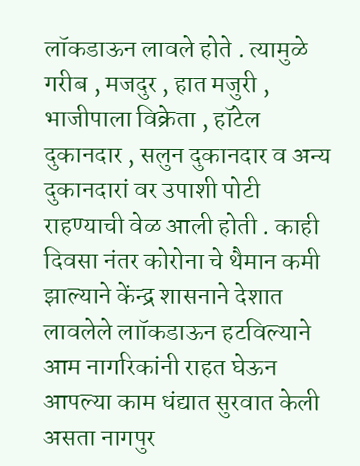लॉकडाऊन लावले होते . त्यामुळे गरीब , मजदुर , हात मजुरी , भाजीपाला विक्रेता , हॉटेल दुकानदार , सलुन दुकानदार व अन्य दुकानदारां वर उपाशी पोटी राहण्याची वेळ आली होती . काही दिवसा नंतर कोरोना चे थैमान कमी झाल्याने केंन्द्र शासनाने देशात लावलेले लाॉकडाऊन हटविल्याने आम नागरिकांनी राहत घेऊन आपल्या काम धंद्यात सुरवात केली असता नागपुर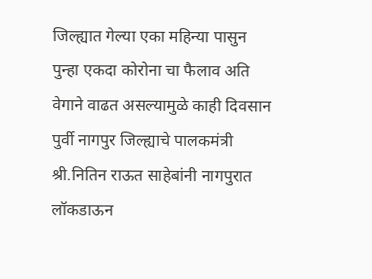जिल्ह्यात गेल्या एका महिन्या पासुन पुन्हा एकदा कोरोना चा फैलाव अति वेगाने वाढत असल्यामुळे काही दिवसान पुर्वी नागपुर जिल्ह्याचे पालकमंत्री श्री.नितिन राऊत साहेबांनी नागपुरात लॉकडाऊन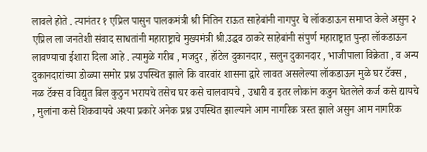लावले होते . त्यानंतर १ एप्रिल पासुन पालकमंत्री श्री नितिन राऊत साहेबांनी नागपुर चे लॉकडाऊन समाप्त केले असुन २ एप्रिल ला जनतेशी संवाद साधतांनी महाराष्ट्राचे मुख्यमंत्री श्री.उद्धव ठाकरे साहेबांनी संपुर्ण महाराष्ट्रात पुन्हा लॉकडाऊन लावण्याचा ईशारा दिला आहे . त्यामुळे गरीब , मजदुर , हॉटेल दुकानदार , सलुन दुकानदार , भाजीपाला विक्रेता , व अन्य दुकानदारांच्या डोळ्या समोर प्रश्न उपस्थित झाले कि वारवांर शासना द्वारे लावत असलेल्या लॉकडाऊन मुळे घर टॅक्स , नळ टॅक्स व विद्युत बिल कुठुन भरायचे तसेच घर कसे चालवायचे , उधारी व इतर लोकांन कडुन घेतलेले कर्ज कसे द्यायचे , मुलांना कसे शिकवायचे अश्या प्रकारे अनेक प्रश्न उपस्थित झाल्याने आम नागरिक त्रस्त झाले असुन आम नागरिक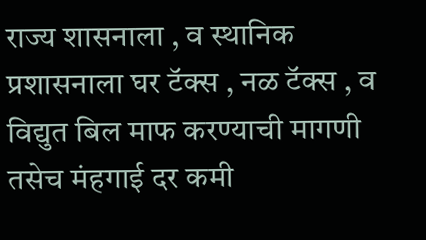राज्य शासनाला , व स्थानिक प्रशासनाला घर टॅक्स , नळ टॅक्स , व विद्युत बिल माफ करण्याची मागणी तसेच मंहगाई दर कमी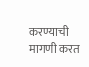करण्याची मागणी करत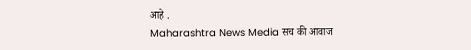आहे .
Maharashtra News Media सच की आवाज